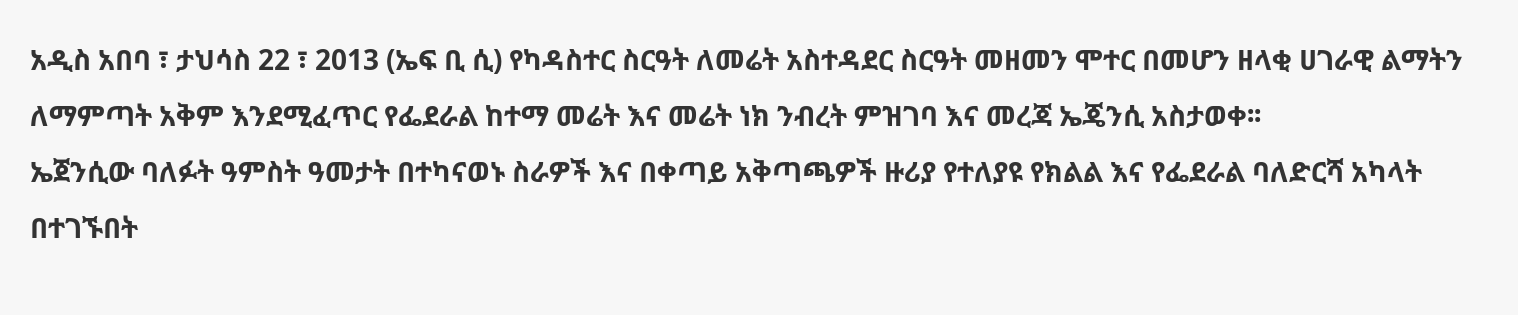አዲስ አበባ ፣ ታህሳስ 22 ፣ 2013 (ኤፍ ቢ ሲ) የካዳስተር ስርዓት ለመሬት አስተዳደር ስርዓት መዘመን ሞተር በመሆን ዘላቂ ሀገራዊ ልማትን ለማምጣት አቅም እንደሚፈጥር የፌደራል ከተማ መሬት እና መሬት ነክ ንብረት ምዝገባ እና መረጃ ኤጄንሲ አስታወቀ፡፡
ኤጀንሲው ባለፉት ዓምስት ዓመታት በተካናወኑ ስራዎች እና በቀጣይ አቅጣጫዎች ዙሪያ የተለያዩ የክልል እና የፌደራል ባለድርሻ አካላት በተገኙበት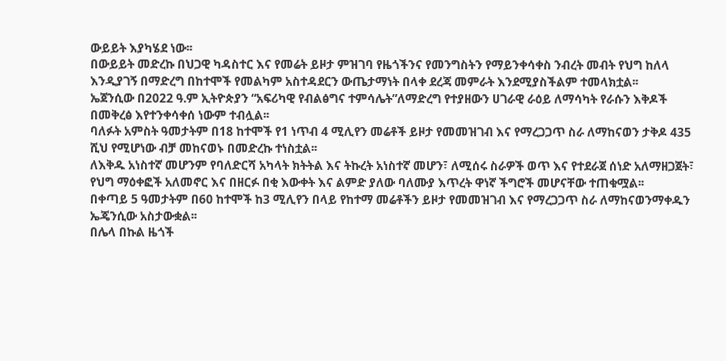ውይይት እያካሄደ ነው፡፡
በውይይት መድረኩ በህጋዊ ካዳስተር እና የመሬት ይዞታ ምዝገባ የዜጎችንና የመንግስትን የማይንቀሳቀስ ንብረት መብት የህግ ከለላ እንዲያገኝ በማድረግ በከተሞች የመልካም አስተዳደርን ውጤታማነት በላቀ ደረጃ መምራት እንደሚያስችልም ተመላክቷል፡፡
ኤጀንሲው በ2022 ዓ.ም ኢትዮጵያን “አፍሪካዊ የብልፅግና ተምሳሌት”ለማድረግ የተያዘውን ሀገራዊ ራዕይ ለማሳካት የራሱን እቅዶች በመቅረፅ እየተንቀሳቀሰ ነውም ተብሏል፡፡
ባለፉት አምስት ዓመታትም በ18 ከተሞች የ1 ነጥብ 4 ሚሊየን መሬቶች ይዞታ የመመዝገብ እና የማረጋጋጥ ስራ ለማከናወን ታቅዶ 435 ሺህ የሚሆነው ብቻ መከናወኑ በመድረኩ ተነስቷል፡፡
ለእቅዱ አነስተኛ መሆንም የባለድርሻ አካላት ክትትል እና ትኩረት አነስተኛ መሆን፣ ለሚሰሩ ስራዎች ወጥ እና የተደራጀ ሰነድ አለማዘጋጀት፣ የህግ ማዕቀፎች አለመኖር እና በዘርፉ በቂ እውቀት እና ልምድ ያለው ባለሙያ እጥረት ዋነኛ ችግሮች መሆናቸው ተጠቁሟል፡፡
በቀጣይ 5 ዓመታትም በ60 ከተሞች ከ3 ሚሊየን በላይ የከተማ መሬቶችን ይዞታ የመመዝገብ እና የማረጋጋጥ ስራ ለማከናወንማቀዱን ኤጄንሲው አስታውቋል፡፡
በሌላ በኩል ዜጎች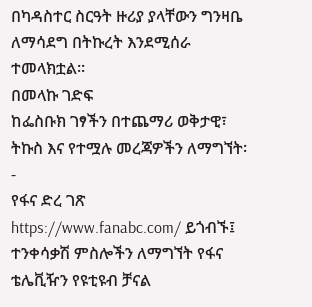በካዳስተር ስርዓት ዙሪያ ያላቸውን ግንዛቤ ለማሳደግ በትኩረት እንደሚሰራ ተመላክቷል፡፡
በመላኩ ገድፍ
ከፌስቡክ ገፃችን በተጨማሪ ወቅታዊ፣ ትኩስ እና የተሟሉ መረጃዎችን ለማግኘት፡-
የፋና ድረ ገጽ https://www.fanabc.com/ ይጎብኙ፤ ተንቀሳቃሽ ምስሎችን ለማግኘት የፋና ቴሌቪዥን የዩቲዩብ ቻናል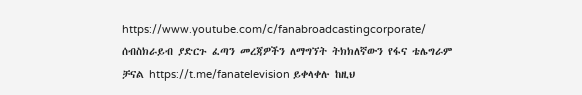https://www.youtube.com/c/fanabroadcastingcorporate/ ሰብስክራይብ ያድርጉ ፈጣን መረጃዎችን ለማግኘት ትክክለኛውን የፋና ቴሌግራም ቻናል https://t.me/fanatelevision ይቀላቀሉ ከዚህ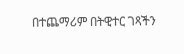በተጨማሪም በትዊተር ገጻችን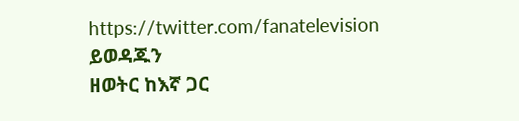https://twitter.com/fanatelevision ይወዳጁን
ዘወትር ከእኛ ጋር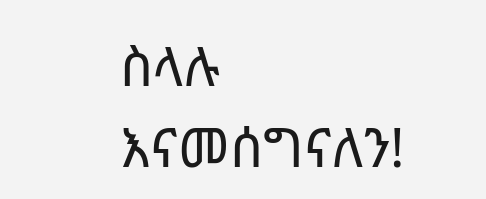ስላሉ እናመሰግናለን!